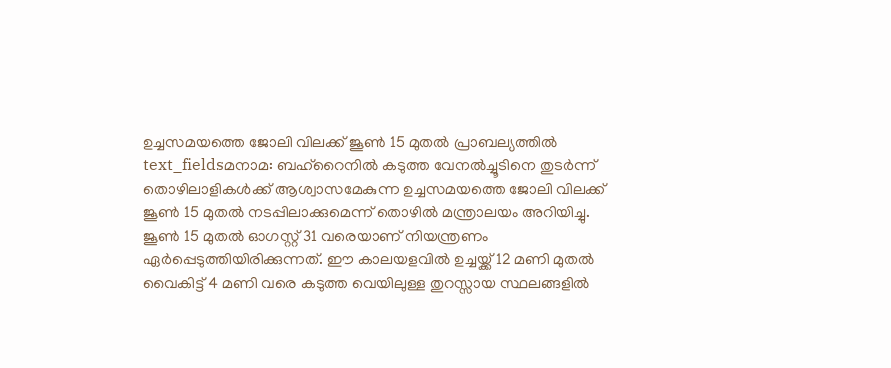ഉച്ചസമയത്തെ ജോലി വിലക്ക് ജൂൺ 15 മുതൽ പ്രാബല്യത്തിൽ
text_fieldsമനാമ: ബഹ്റൈനിൽ കടുത്ത വേനൽച്ചൂടിനെ തുടർന്ന് തൊഴിലാളികൾക്ക് ആശ്വാസമേകുന്ന ഉച്ചസമയത്തെ ജോലി വിലക്ക് ജൂൺ 15 മുതൽ നടപ്പിലാക്കുമെന്ന് തൊഴിൽ മന്ത്രാലയം അറിയിച്ചു.
ജൂൺ 15 മുതൽ ഓഗസ്റ്റ് 31 വരെയാണ് നിയന്ത്രണം ഏർപ്പെടുത്തിയിരിക്കുന്നത്. ഈ കാലയളവിൽ ഉച്ചയ്ക്ക് 12 മണി മുതൽ വൈകിട്ട് 4 മണി വരെ കടുത്ത വെയിലുള്ള തുറസ്സായ സ്ഥലങ്ങളിൽ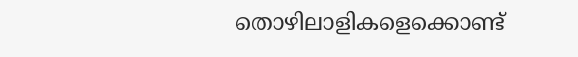തൊഴിലാളികളെക്കൊണ്ട്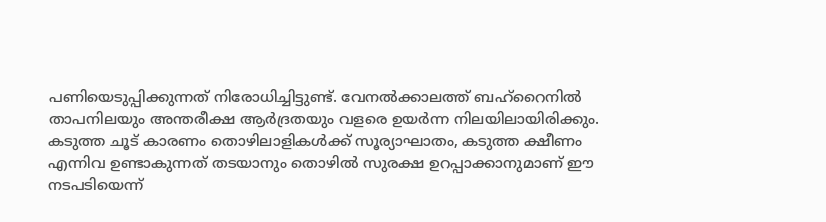പണിയെടുപ്പിക്കുന്നത് നിരോധിച്ചിട്ടുണ്ട്. വേനൽക്കാലത്ത് ബഹ്റൈനിൽ താപനിലയും അന്തരീക്ഷ ആർദ്രതയും വളരെ ഉയർന്ന നിലയിലായിരിക്കും. കടുത്ത ചൂട് കാരണം തൊഴിലാളികൾക്ക് സൂര്യാഘാതം, കടുത്ത ക്ഷീണം എന്നിവ ഉണ്ടാകുന്നത് തടയാനും തൊഴിൽ സുരക്ഷ ഉറപ്പാക്കാനുമാണ് ഈ നടപടിയെന്ന്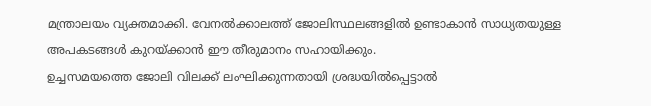മന്ത്രാലയം വ്യക്തമാക്കി. വേനൽക്കാലത്ത് ജോലിസ്ഥലങ്ങളിൽ ഉണ്ടാകാൻ സാധ്യതയുള്ള അപകടങ്ങൾ കുറയ്ക്കാൻ ഈ തീരുമാനം സഹായിക്കും.
ഉച്ചസമയത്തെ ജോലി വിലക്ക് ലംഘിക്കുന്നതായി ശ്രദ്ധയിൽപ്പെട്ടാൽ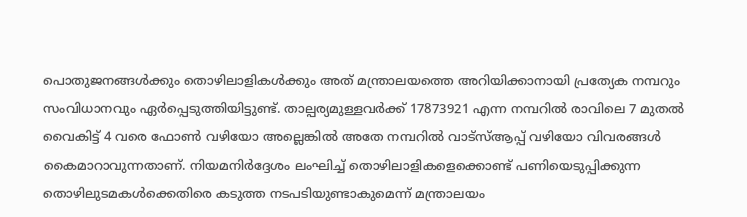പൊതുജനങ്ങൾക്കും തൊഴിലാളികൾക്കും അത് മന്ത്രാലയത്തെ അറിയിക്കാനായി പ്രത്യേക നമ്പറും സംവിധാനവും ഏർപ്പെടുത്തിയിട്ടുണ്ട്. താല്പര്യമുള്ളവർക്ക് 17873921 എന്ന നമ്പറിൽ രാവിലെ 7 മുതൽ വൈകിട്ട് 4 വരെ ഫോൺ വഴിയോ അല്ലെങ്കിൽ അതേ നമ്പറിൽ വാട്സ്ആപ്പ് വഴിയോ വിവരങ്ങൾ കൈമാറാവുന്നതാണ്. നിയമനിർദ്ദേശം ലംഘിച്ച് തൊഴിലാളികളെക്കൊണ്ട് പണിയെടുപ്പിക്കുന്ന തൊഴിലുടമകൾക്കെതിരെ കടുത്ത നടപടിയുണ്ടാകുമെന്ന് മന്ത്രാലയം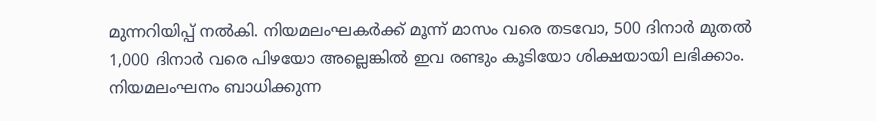മുന്നറിയിപ്പ് നൽകി. നിയമലംഘകർക്ക് മൂന്ന് മാസം വരെ തടവോ, 500 ദിനാർ മുതൽ 1,000 ദിനാർ വരെ പിഴയോ അല്ലെങ്കിൽ ഇവ രണ്ടും കൂടിയോ ശിക്ഷയായി ലഭിക്കാം. നിയമലംഘനം ബാധിക്കുന്ന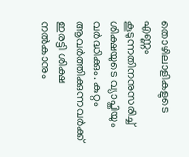തൊഴിലാളികളുടെ എണ്ണം കൂടുന്നതിനനുസരിച്ച് ശിക്ഷയുടെ വ്യാപ്തിയും വർദ്ധിക്കും. കുറ്റം ആവർത്തിക്കുന്നവർക്ക് ഇരട്ടി ശിക്ഷ നൽകാനും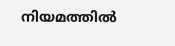നിയമത്തിൽ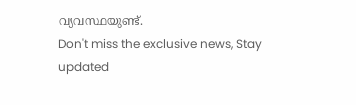വ്യവസ്ഥയുണ്ട്.
Don't miss the exclusive news, Stay updated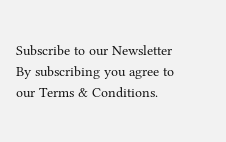Subscribe to our Newsletter
By subscribing you agree to our Terms & Conditions.